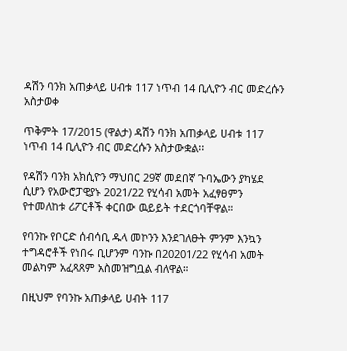ዳሽን ባንክ አጠቃላይ ሀብቱ 117 ነጥብ 14 ቢሊዮን ብር መድረሱን አስታወቀ

ጥቅምት 17/2015 (ዋልታ) ዳሽን ባንክ አጠቃላይ ሀብቱ 117 ነጥብ 14 ቢሊዮን ብር መድረሱን አስታውቋል፡፡

የዳሽን ባንክ አክሲዮን ማህበር 29ኛ መደበኛ ጉባኤውን ያካሄደ ሲሆን የአውሮፓዊያኑ 2021/22 የሂሳብ አመት አፈፃፀምን የተመለከቱ ሪፖርቶች ቀርበው ዉይይት ተደርጎባቸዋል።

የባንኩ የቦርድ ሰብሳቢ ዱላ መኮንን እንደገለፁት ምንም እንኳን ተግዳሮቶች የነበሩ ቢሆንም ባንኩ በ20201/22 የሂሳብ አመት መልካም አፈጻጸም አስመዝግቧል ብለዋል።

በዚህም የባንኩ አጠቃላይ ሀብት 117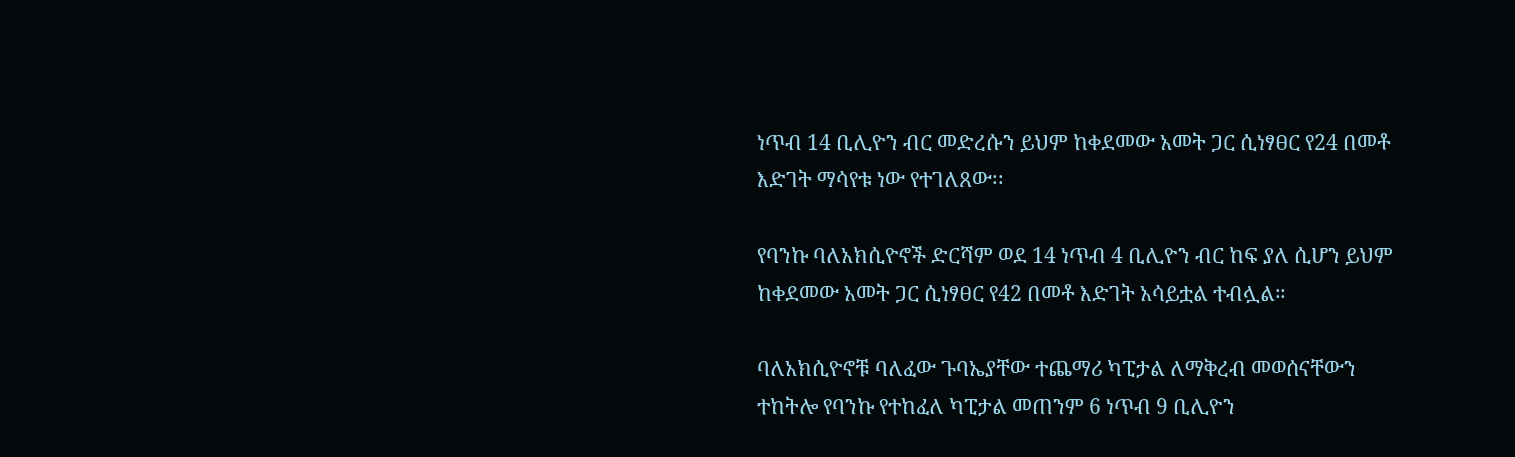ነጥብ 14 ቢሊዮን ብር መድረሱን ይህም ከቀደመው አመት ጋር ሲነፃፀር የ24 በመቶ እድገት ማሳየቱ ነው የተገለጸው፡፡

የባንኩ ባለአክሲዮኖች ድርሻም ወደ 14 ነጥብ 4 ቢሊዮን ብር ከፍ ያለ ሲሆን ይህም ከቀደመው አመት ጋር ሲነፃፀር የ42 በመቶ እድገት አሳይቷል ተብሏል።

ባለአክሲዮኖቹ ባለፈው ጉባኤያቸው ተጨማሪ ካፒታል ለማቅረብ መወሰናቸውን ተከትሎ የባንኩ የተከፈለ ካፒታል መጠንም 6 ነጥብ 9 ቢሊዮን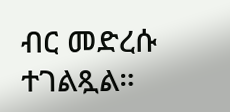ብር መድረሱ ተገልጿል።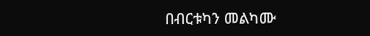በብርቱካን መልካሙ